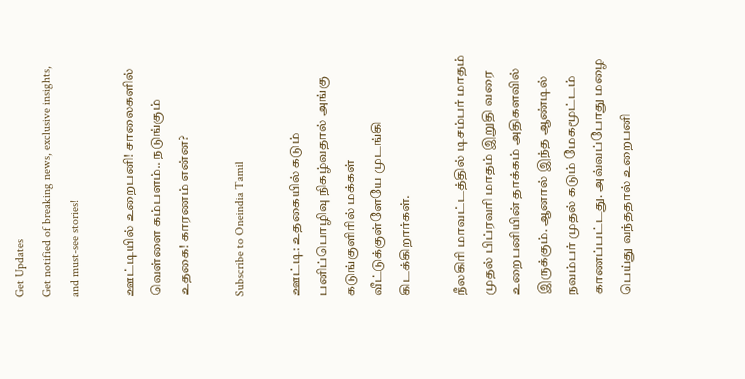Get Updates
Get notified of breaking news, exclusive insights, and must-see stories!

ஊட்டியில் உறைபனி! சாலைகளில் வெள்ளை கம்பளம்.. நடுங்கும் உதகை! காரணம் என்ன?

Subscribe to Oneindia Tamil

ஊட்டி: உதகையில் கடும் பனிப்பொழிவு நிகழ்வதால் அங்கு கடுங்குளிரில் மக்கள் வீட்டுக்குள்ளேயே முடங்கி கிடக்கிறார்கள்.

நீலகிரி மாவட்டத்தில் டிசம்பர் மாதம் முதல் பிப்ரவரி மாதம் இறுதி வரை உறைபனியின் தாக்கம் அதிகளவில் இருக்கும். ஆனால் இந்த ஆண்டில் நவம்பர் முதல் கடும் மேகமூட்டம் காணப்பட்டது. அவ்வப்போது மழை பெய்து வந்ததால் உறைபனி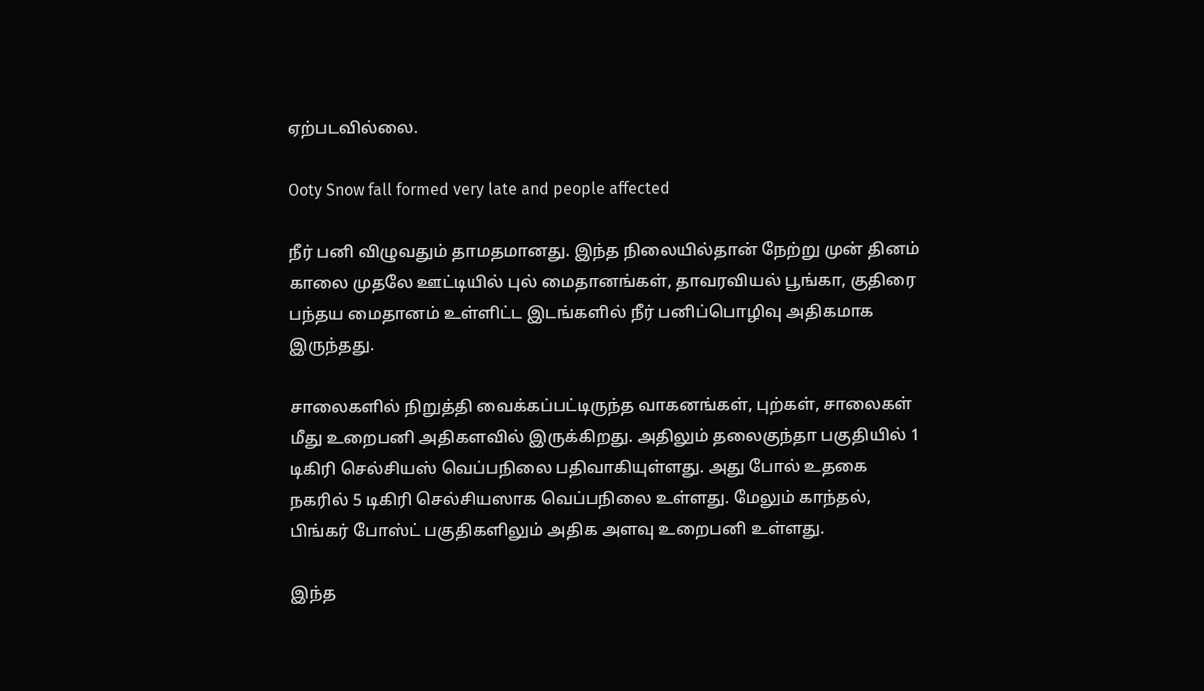ஏற்படவில்லை.

Ooty Snow fall formed very late and people affected

நீர் பனி விழுவதும் தாமதமானது. இந்த நிலையில்தான் நேற்று முன் தினம் காலை முதலே ஊட்டியில் புல் மைதானங்கள், தாவரவியல் பூங்கா, குதிரை பந்தய மைதானம் உள்ளிட்ட இடங்களில் நீர் பனிப்பொழிவு அதிகமாக இருந்தது.

சாலைகளில் நிறுத்தி வைக்கப்பட்டிருந்த வாகனங்கள், புற்கள், சாலைகள் மீது உறைபனி அதிகளவில் இருக்கிறது. அதிலும் தலைகுந்தா பகுதியில் 1 டிகிரி செல்சியஸ் வெப்பநிலை பதிவாகியுள்ளது. அது போல் உதகை நகரில் 5 டிகிரி செல்சியஸாக வெப்பநிலை உள்ளது. மேலும் காந்தல், பிங்கர் போஸ்ட் பகுதிகளிலும் அதிக அளவு உறைபனி உள்ளது.

இந்த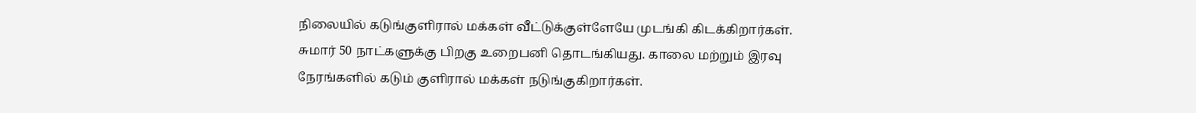நிலையில் கடுங்குளிரால் மக்கள் வீட்டுக்குள்ளேயே முடங்கி கிடக்கிறார்கள். சுமார் 50 நாட்களுக்கு பிறகு உறைபனி தொடங்கியது. காலை மற்றும் இரவு நேரங்களில் கடும் குளிரால் மக்கள் நடுங்குகிறார்கள்.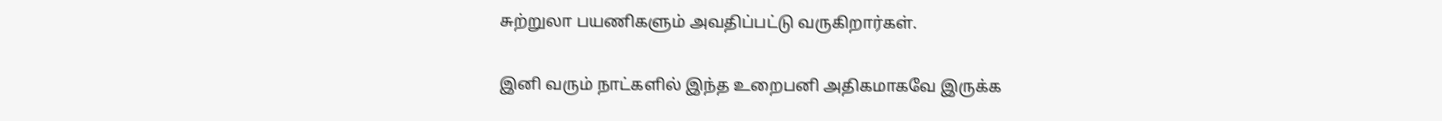சுற்றுலா பயணிகளும் அவதிப்பட்டு வருகிறார்கள்.

இனி வரும் நாட்களில் இந்த உறைபனி அதிகமாகவே இருக்க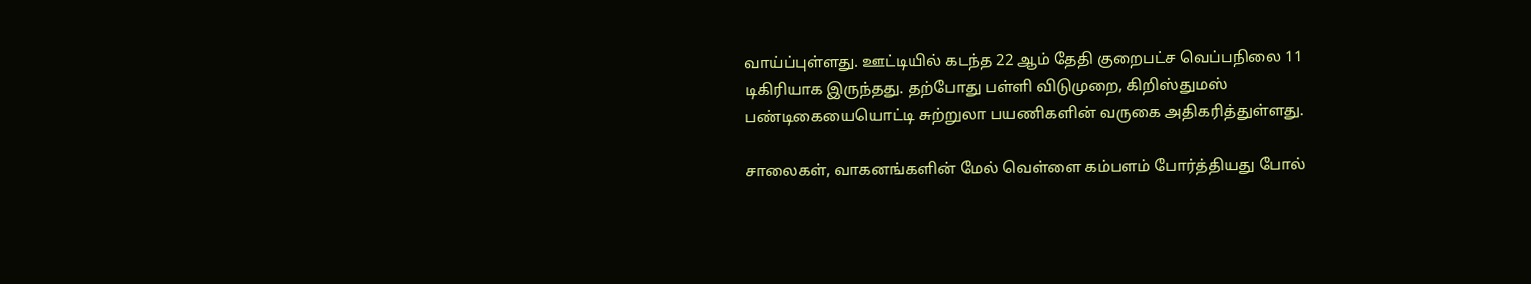வாய்ப்புள்ளது. ஊட்டியில் கடந்த 22 ஆம் தேதி குறைபட்ச வெப்பநிலை 11 டிகிரியாக இருந்தது. தற்போது பள்ளி விடுமுறை, கிறிஸ்துமஸ் பண்டிகையையொட்டி சுற்றுலா பயணிகளின் வருகை அதிகரித்துள்ளது.

சாலைகள், வாகனங்களின் மேல் வெள்ளை கம்பளம் போர்த்தியது போல்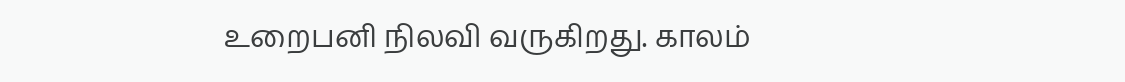உறைபனி நிலவி வருகிறது. காலம்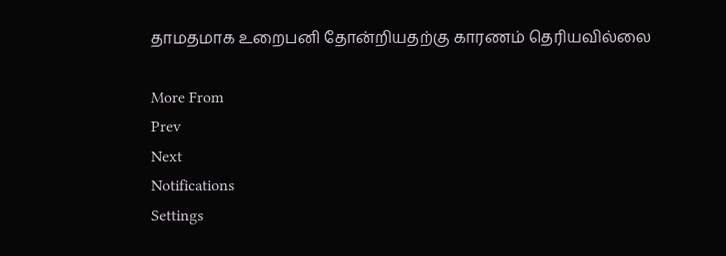தாமதமாக உறைபனி தோன்றியதற்கு காரணம் தெரியவில்லை

More From
Prev
Next
Notifications
Settings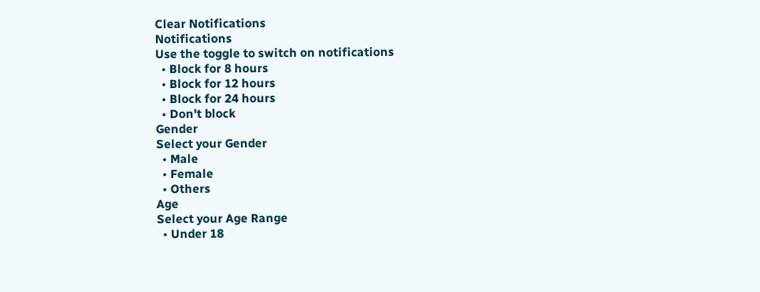Clear Notifications
Notifications
Use the toggle to switch on notifications
  • Block for 8 hours
  • Block for 12 hours
  • Block for 24 hours
  • Don't block
Gender
Select your Gender
  • Male
  • Female
  • Others
Age
Select your Age Range
  • Under 18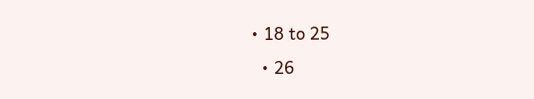• 18 to 25
  • 26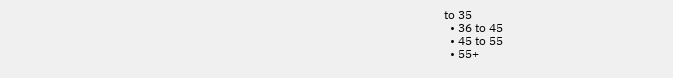to 35
  • 36 to 45
  • 45 to 55
  • 55+